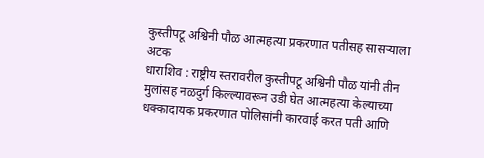कुस्तीपटू अश्विनी पौळ आत्महत्या प्रकरणात पतीसह सासऱ्याला अटक
धाराशिव : राष्ट्रीय स्तरावरील कुस्तीपटू अश्विनी पौळ यांनी तीन मुलांसह नळदुर्ग किल्ल्यावरून उडी घेत आत्महत्या केल्याच्या धक्कादायक प्रकरणात पोलिसांनी कारवाई करत पती आणि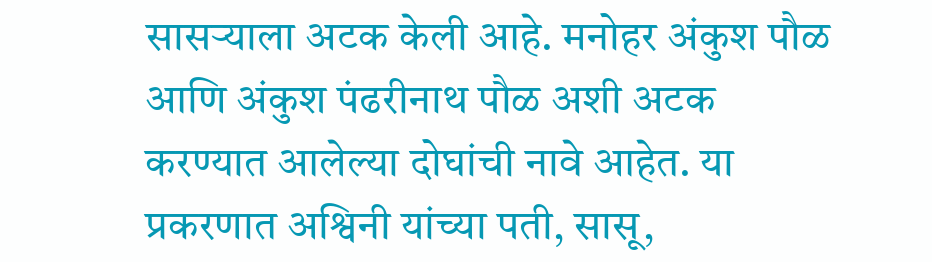सासऱ्याला अटक केली आहे. मनोहर अंकुश पौळ आणि अंकुश पंढरीनाथ पौळ अशी अटक करण्यात आलेल्या दोघांची नावे आहेत. या प्रकरणात अश्विनी यांच्या पती, सासू,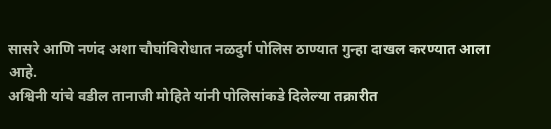सासरे आणि नणंद अशा चौघांविरोधात नळदुर्ग पोलिस ठाण्यात गुन्हा दाखल करण्यात आला आहे.
अश्विनी यांचे वडील तानाजी मोहिते यांनी पोलिसांकडे दिलेल्या तक्रारीत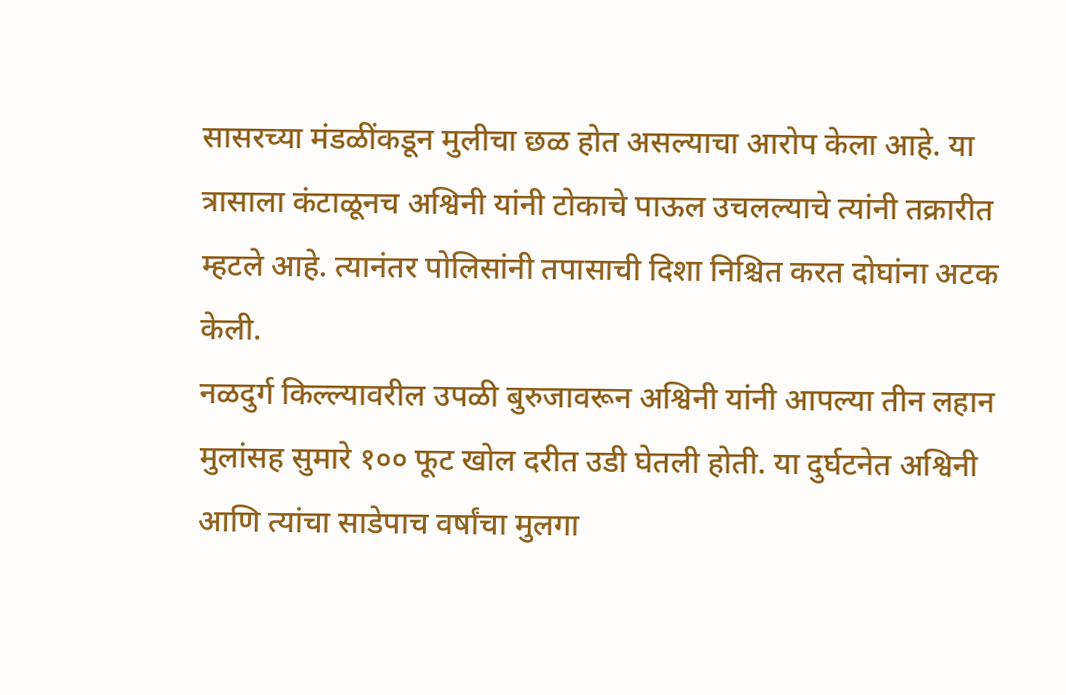सासरच्या मंडळींकडून मुलीचा छळ होत असल्याचा आरोप केला आहे. या त्रासाला कंटाळूनच अश्विनी यांनी टोकाचे पाऊल उचलल्याचे त्यांनी तक्रारीत म्हटले आहे. त्यानंतर पोलिसांनी तपासाची दिशा निश्चित करत दोघांना अटक केली.
नळदुर्ग किल्ल्यावरील उपळी बुरुजावरून अश्विनी यांनी आपल्या तीन लहान मुलांसह सुमारे १०० फूट खोल दरीत उडी घेतली होती. या दुर्घटनेत अश्विनी आणि त्यांचा साडेपाच वर्षांचा मुलगा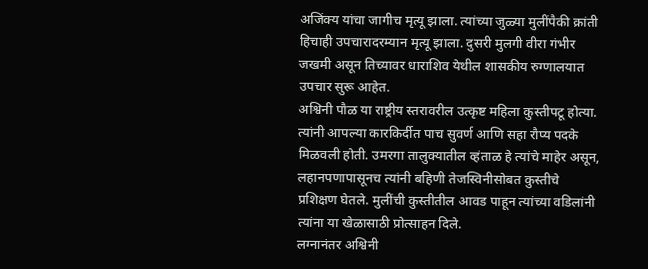अजिंक्य यांचा जागीच मृत्यू झाला. त्यांच्या जुळ्या मुलींपैकी क्रांती हिचाही उपचारादरम्यान मृत्यू झाला. दुसरी मुलगी वीरा गंभीर जखमी असून तिच्यावर धाराशिव येथील शासकीय रुग्णालयात उपचार सुरू आहेत.
अश्विनी पौळ या राष्ट्रीय स्तरावरील उत्कृष्ट महिला कुस्तीपटू होत्या. त्यांनी आपल्या कारकिर्दीत पाच सुवर्ण आणि सहा रौप्य पदके मिळवली होती. उमरगा तालुक्यातील व्हंताळ हे त्यांचे माहेर असून, लहानपणापासूनच त्यांनी बहिणी तेजस्विनीसोबत कुस्तीचे प्रशिक्षण घेतले. मुलींची कुस्तीतील आवड पाहून त्यांच्या वडिलांनी त्यांना या खेळासाठी प्रोत्साहन दिले.
लग्नानंतर अश्विनी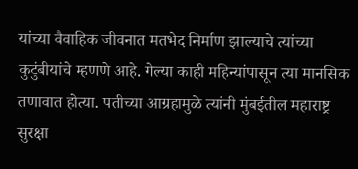यांच्या वैवाहिक जीवनात मतभेद निर्माण झाल्याचे त्यांच्या कुटुंबीयांचे म्हणणे आहे. गेल्या काही महिन्यांपासून त्या मानसिक तणावात होत्या. पतीच्या आग्रहामुळे त्यांनी मुंबईतील महाराष्ट्र सुरक्षा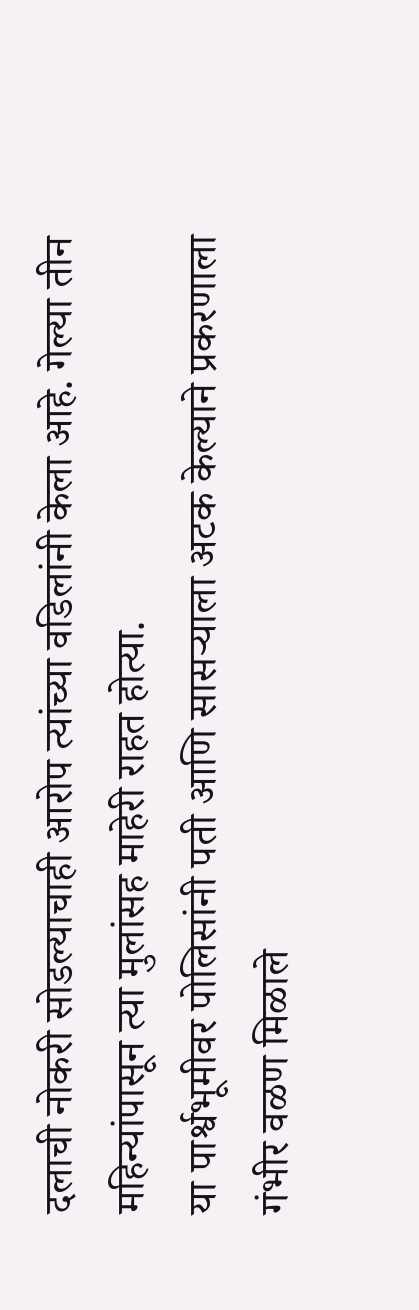दलाची नोकरी सोडल्याचाही आरोप त्यांच्या वडिलांनी केला आहे. गेल्या तीन महिन्यांपासून त्या मुलांसह माहेरी राहत होत्या.
या पार्श्वभूमीवर पोलिसांनी पती आणि सासऱ्याला अटक केल्याने प्रकरणाला गंभीर वळण मिळाले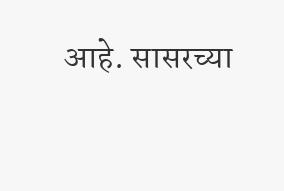आहे. सासरच्या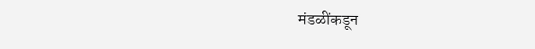मंडळींकडून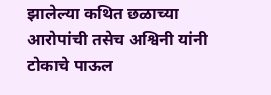झालेल्या कथित छळाच्या आरोपांची तसेच अश्विनी यांनी टोकाचे पाऊल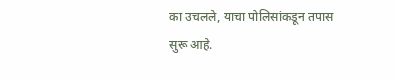का उचलले, याचा पोलिसांकडून तपास सुरू आहे.